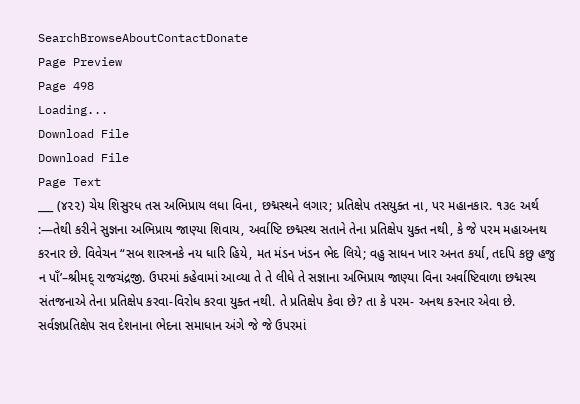SearchBrowseAboutContactDonate
Page Preview
Page 498
Loading...
Download File
Download File
Page Text
___ (૪૨૨) ચેય શિસુરધ તસ અભિપ્રાય લધા વિના, છદ્મસ્થને લગાર; પ્રતિક્ષેપ તસયુક્ત ના, પર મહાનકાર. ૧૩૯ અર્થ :—તેથી કરીને સુજ્ઞના અભિપ્રાય જાણ્યા શિવાય, અર્વાષ્ટિ છદ્મસ્થ સતાને તેના પ્રતિક્ષેપ યુક્ત નથી, કે જે પરમ મહાઅનથ કરનાર છે. વિવેચન “સબ શાસ્ત્રનકે નય ધારિ હિયે, મત મંડન ખંડન ભેદ લિયે; વહુ સાધન ખાર અનત કર્યા, તદપિ કછુ હજુ ન પાઁ’–શ્રીમદ્ રાજચંદ્રજી. ઉપરમાં કહેવામાં આવ્યા તે તે લીધે તે સજ્ઞાના અભિપ્રાય જાણ્યા વિના અર્વાષ્ટિવાળા છદ્મસ્થ સંતજનાએ તેના પ્રતિક્ષેપ કરવા-વિરોધ કરવા યુક્ત નથી. તે પ્રતિક્ષેપ કેવા છે? તા કે પરમ- અનથ કરનાર એવા છે. સર્વજ્ઞપ્રતિક્ષેપ સવ દેશનાના ભેદના સમાધાન અંગે જે જે ઉપરમાં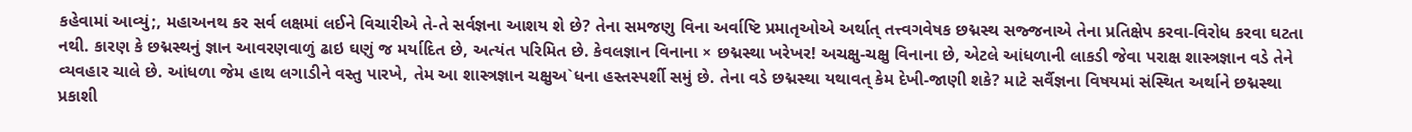કહેવામાં આવ્યું;, મહાઅનથ કર સર્વ લક્ષમાં લઈને વિચારીએ તે-તે સર્વજ્ઞના આશય શે છે? તેના સમજણુ વિના અર્વાષ્ટિ પ્રમાતૃઓએ અર્થાત્ તત્ત્વગવેષક છદ્મસ્થ સજ્જનાએ તેના પ્રતિક્ષેપ કરવા-વિરોધ કરવા ઘટતા નથી. કારણ કે છદ્મસ્થનું જ્ઞાન આવરણવાળું ઢાઇ ઘણું જ મર્યાદિત છે, અત્યંત પરિમિત છે. કેવલજ્ઞાન વિનાના × છદ્મસ્થા ખરેખર! અચક્ષુ-ચક્ષુ વિનાના છે, એટલે આંધળાની લાકડી જેવા પરાક્ષ શાસ્ત્રજ્ઞાન વડે તેને વ્યવહાર ચાલે છે. આંધળા જેમ હાથ લગાડીને વસ્તુ પારખે, તેમ આ શાસ્ત્રજ્ઞાન ચક્ષુઅ`ધના હસ્તસ્પર્શી સમું છે. તેના વડે છદ્મસ્થા યથાવત્ કેમ દેખી-જાણી શકે? માટે સર્વૈજ્ઞના વિષયમાં સંસ્થિત અર્થાને છદ્મસ્થા પ્રકાશી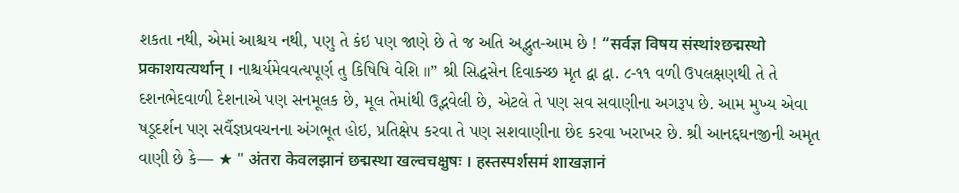શકતા નથી, એમાં આશ્ચય નથી, પણુ તે કંઇ પણ જાણે છે તે જ અતિ અદ્ભુત-આમ છે ! “सर्वज्ञ विषय संस्थांश्छद्मस्थो प्रकाशयत्यर्थान् । નાશ્ચર્યમેવવત્યપૂર્ણ તુ કિષિષિ વેશિ ॥” શ્રી સિદ્ધસેન દિવાક્ચ્છ મૃત દ્વા દ્વા. ૮-૧૧ વળી ઉપલક્ષણથી તે તે દશનભેદવાળી દેશનાએ પણ સનમૂલક છે, મૂલ તેમાંથી ઉદ્ભવેલી છે, એટલે તે પણ સવ સવાણીના અગરૂપ છે. આમ મુખ્ય એવા ષડૂદર્શન પણ સર્વૈજ્ઞપ્રવચનના અંગભૂત હોઇ, પ્રતિક્ષેપ કરવા તે પણ સશવાણીના છેદ કરવા ખરાખર છે. શ્રી આનદ્દઘનજીની અમૃત વાણી છે કે— ★ " अंतरा केवलझानं छद्मस्था खल्वचक्षुषः । हस्तस्पर्शसमं शाखज्ञानं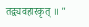तद्व्यवहारकृत् ॥ "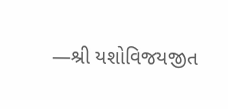—શ્રી યશોવિજયજીત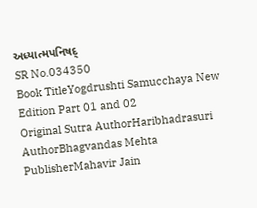અધ્યાત્મપનિષદ્
SR No.034350
Book TitleYogdrushti Samucchaya New Edition Part 01 and 02
Original Sutra AuthorHaribhadrasuri
AuthorBhagvandas Mehta
PublisherMahavir Jain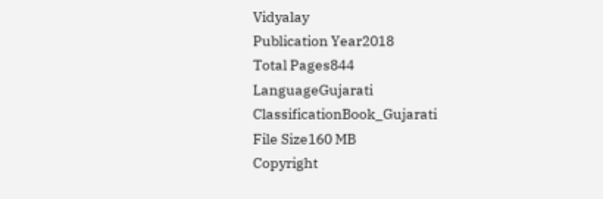Vidyalay
Publication Year2018
Total Pages844
LanguageGujarati
ClassificationBook_Gujarati
File Size160 MB
Copyright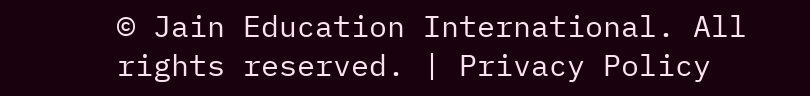© Jain Education International. All rights reserved. | Privacy Policy